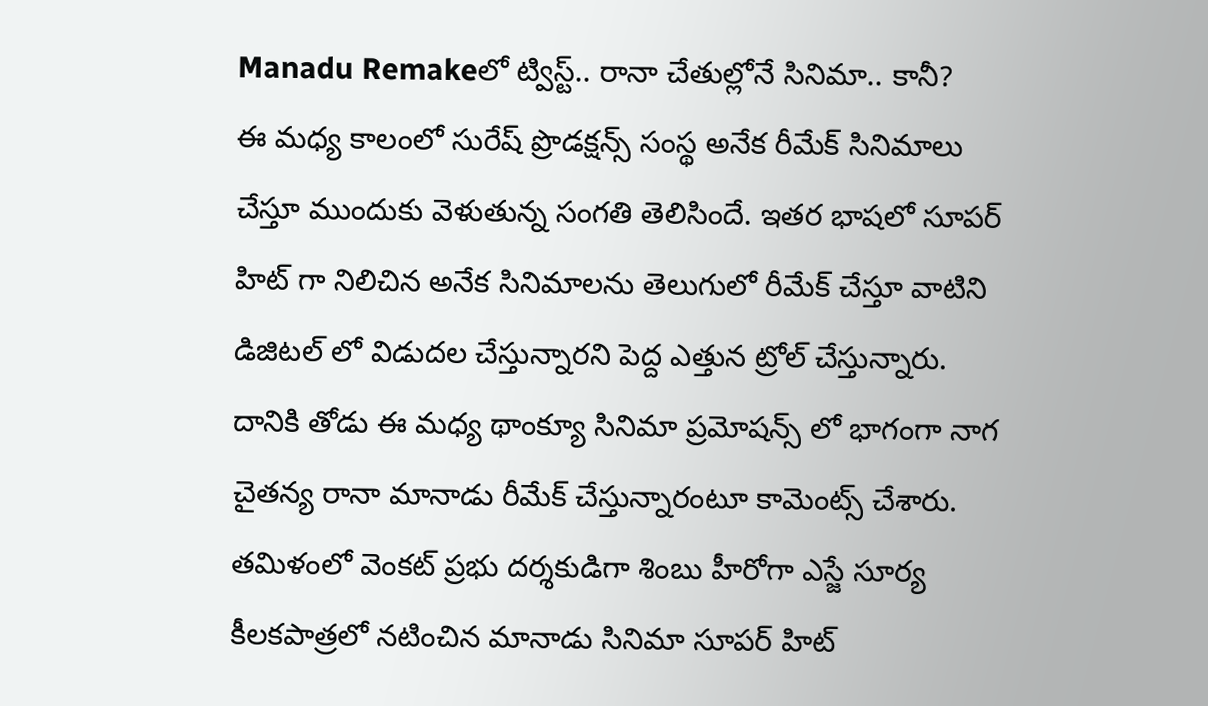Manadu Remakeలో ట్విస్ట్.. రానా చేతుల్లోనే సినిమా.. కానీ?
ఈ మధ్య కాలంలో సురేష్ ప్రొడక్షన్స్ సంస్థ అనేక రీమేక్ సినిమాలు చేస్తూ ముందుకు వెళుతున్న సంగతి తెలిసిందే. ఇతర భాషలో సూపర్ హిట్ గా నిలిచిన అనేక సినిమాలను తెలుగులో రీమేక్ చేస్తూ వాటిని డిజిటల్ లో విడుదల చేస్తున్నారని పెద్ద ఎత్తున ట్రోల్ చేస్తున్నారు. దానికి తోడు ఈ మధ్య థాంక్యూ సినిమా ప్రమోషన్స్ లో భాగంగా నాగ చైతన్య రానా మానాడు రీమేక్ చేస్తున్నారంటూ కామెంట్స్ చేశారు. తమిళంలో వెంకట్ ప్రభు దర్శకుడిగా శింబు హీరోగా ఎస్జే సూర్య కీలకపాత్రలో నటించిన మానాడు సినిమా సూపర్ హిట్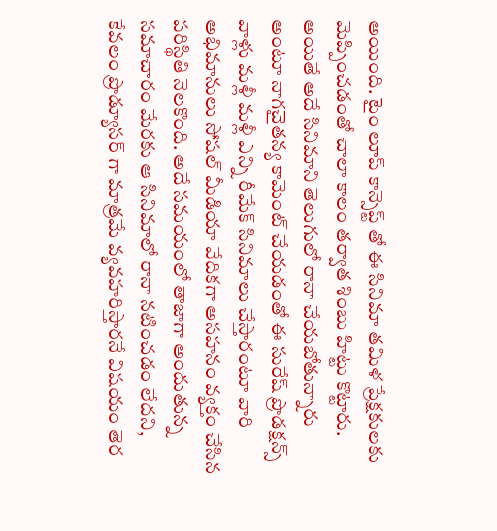అయింది. టైం లూప్ కాన్సెప్ట్ తో ఈ సినిమా తమిళ ప్రేక్షకులకు మెప్పించడంతో చాలా కాలం తర్వాత శింబు హిట్టు కొట్టారు.
అయితే అదే సినిమాని తెలుగులో రానా చేయబోతున్నారు అంటూ నాగచైతన్య కామెంట్ చేయడంతో ఈ సురేష్ ప్రొడక్షన్స్ వాళ్లు మళ్లీ మళ్లీ ఎన్ని రీమేక్ సినిమాలు చేస్తారంటూ వారి అభిమానులు సోషల్ మీడియా వేదికగా అసహనం వ్యక్తం చేసిన పరిస్థితి నెలకొంది. అదే సమయంలో తాజాగా అందుతున్న సమాచారం మేరకు ఆ సినిమాలో రానా నటించడం లేదని, కేవలం ప్రొడ్యూసర్ గా మాత్రమే వ్యవహరిస్తారనే విషయం తెర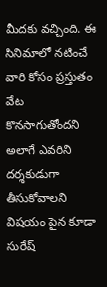మీదకు వచ్చింది. ఈ సినిమాలో నటించే వారి కోసం ప్రస్తుతం వేట కొనసాగుతోందని అలాగే ఎవరిని దర్శకుడుగా తీసుకోవాలని విషయం పైన కూడా సురేష్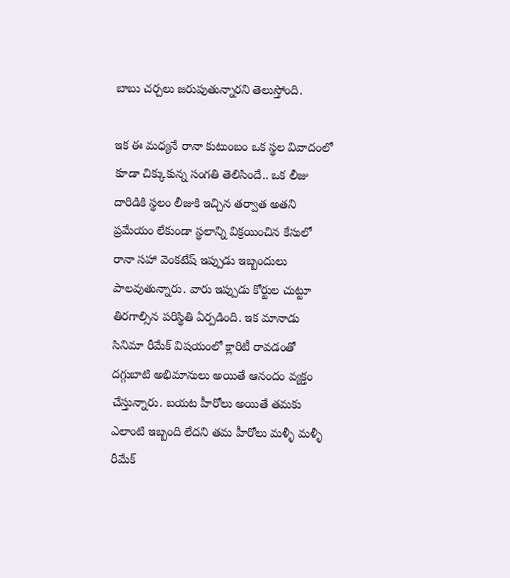బాబు చర్చలు జరుపుతున్నారని తెలుస్తోంది.

ఇక ఈ మధ్యనే రానా కుటుంబం ఒక స్థల వివాదంలో కూడా చిక్కుకున్న సంగతి తెలిసిందే.. ఒక లీజు దారిడికి స్థలం లీజుకి ఇచ్చిన తర్వాత అతని ప్రమేయం లేకుండా స్థలాన్ని విక్రయించిన కేసులో రానా సహా వెంకటేష్ ఇప్పుడు ఇబ్బందులు పాలవుతున్నారు. వారు ఇప్పుడు కోర్టుల చుట్టూ తిరగాల్సిన పరిస్థితి ఏర్పడింది. ఇక మానాడు సినిమా రీమేక్ విషయంలో క్లారిటీ రావడంతో దగ్గుబాటి అభిమానులు అయితే ఆనందం వ్యక్తం చేస్తున్నారు. బయట హీరోలు అయితే తమకు ఎలాంటి ఇబ్బంది లేదని తమ హీరోలు మళ్ళీ మళ్ళీ రీమేక్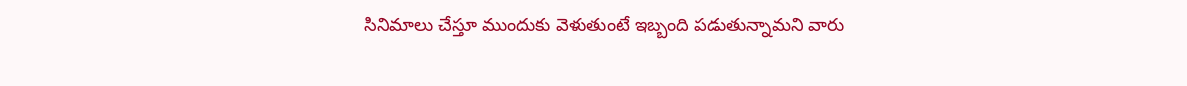సినిమాలు చేస్తూ ముందుకు వెళుతుంటే ఇబ్బంది పడుతున్నామని వారు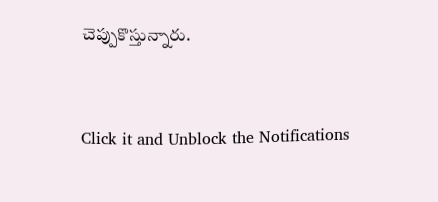చెప్పుకొస్తున్నారు.


Click it and Unblock the Notifications